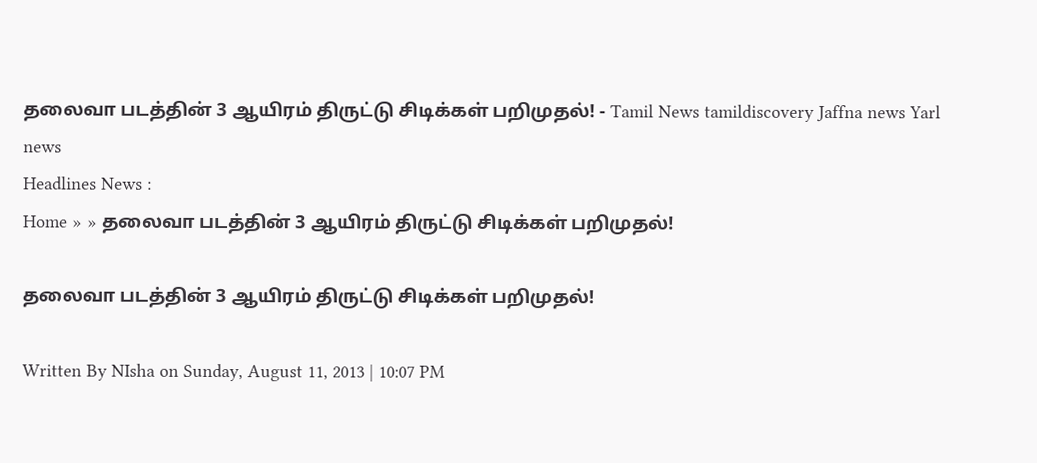தலைவா படத்தின் 3 ஆயிரம் திருட்டு சிடிக்கள் பறிமுதல்! - Tamil News tamildiscovery Jaffna news Yarl news
Headlines News :
Home » » தலைவா படத்தின் 3 ஆயிரம் திருட்டு சிடிக்கள் பறிமுதல்!

தலைவா படத்தின் 3 ஆயிரம் திருட்டு சிடிக்கள் பறிமுதல்!

Written By NIsha on Sunday, August 11, 2013 | 10:07 PM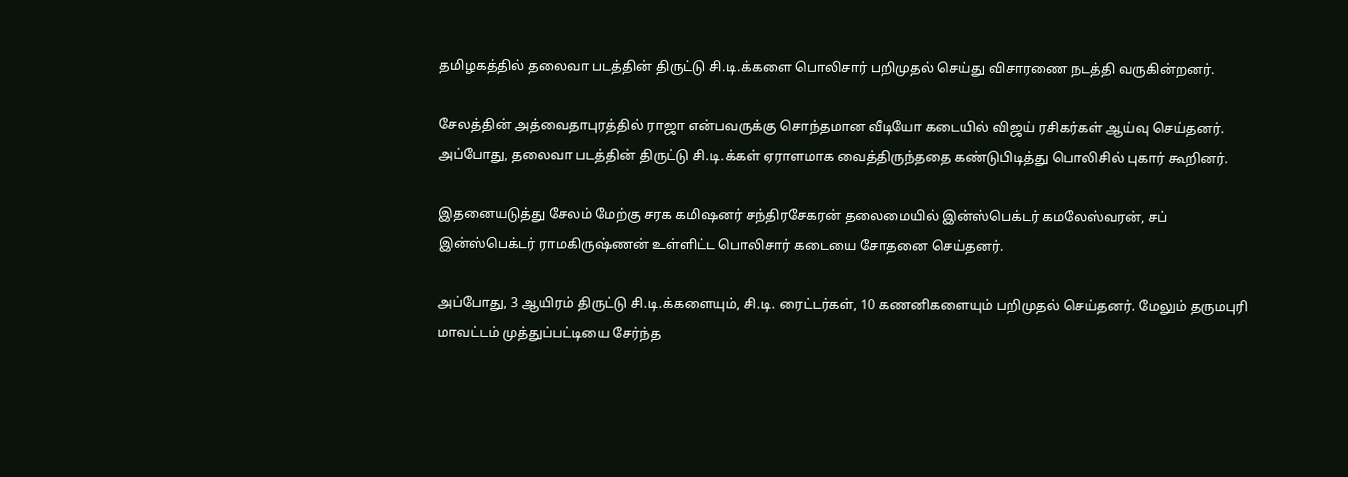தமிழகத்தில் தலைவா படத்தின் திருட்டு சி.டி.க்களை பொலிசார் பறிமுதல் செய்து விசாரணை நடத்தி வருகின்றனர்.

சேலத்தின் அத்வைதாபுரத்தில் ராஜா என்பவருக்கு சொந்தமான வீடியோ கடையில் விஜய் ரசிகர்கள் ஆய்வு செய்தனர். அப்‌போது, தலைவா படத்தின் திருட்டு சி.டி.க்கள் ஏராளமாக வைத்திருந்ததை கண்டுபிடித்து பொலிசில் புகார் கூறினர்.

இதனையடுத்து சேலம் மேற்கு சரக கமிஷனர் சந்திரசேகரன் தலைமையில் இன்ஸ்பெக்டர் கமலேஸ்வரன், சப் இன்ஸ்பெக்டர் ராமகிருஷ்ணன் உள்ளிட்ட பொலிசார் கடையை சோதனை செய்தனர்.

அப்போது, 3 ஆயிரம் திருட்டு சி.டி.க்களையும், சி.டி. ரைட்டர்கள், 10 கணனிகளையும் பறிமுதல் செய்தனர். மேலும் தருமபுரி மாவட்டம் முத்துப்பட்டியை சேர்ந்த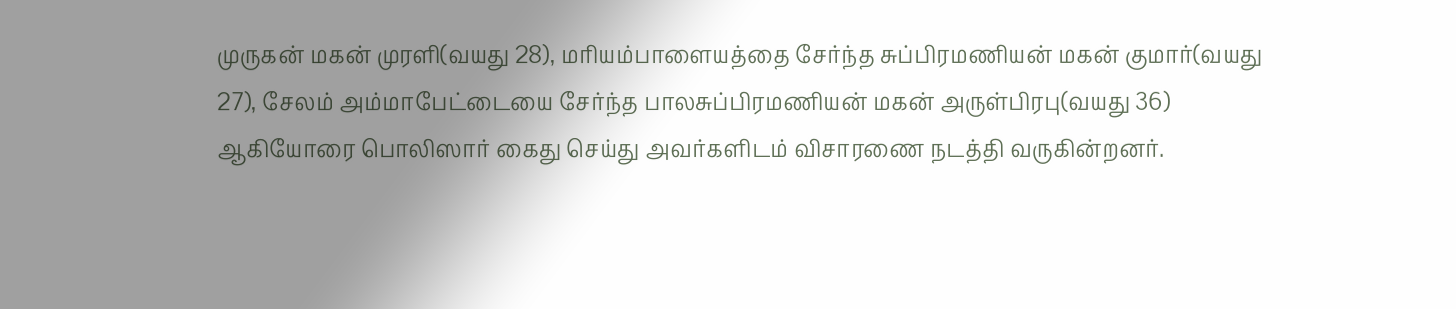முருகன் மகன் முரளி(வயது 28), மரியம்பாளையத்தை சேர்ந்த சுப்பிரமணியன் மகன் குமார்(வயது 27), சேலம் அம்மாபேட்டையை சேர்ந்த பாலசுப்பிரமணியன் மகன் அருள்பிரபு(வயது 36) ஆகியோரை பொலிஸார் கைது செய்து அவர்களிடம் விசாரணை நடத்தி வருகின்றனர்.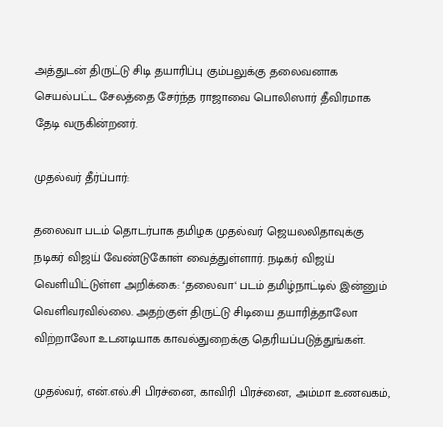அத்துடன் திருட்டு சிடி தயாரிப்பு கும்பலுக்கு தலைவனாக செயல்பட்ட சேலத்தை சேர்ந்த ராஜாவை பொலிஸார் தீவிரமாக தேடி வருகின்றனர்.

முதல்வர் தீர்ப்பார்:

தலைவா படம் தொடர்பாக தமிழக முதல்வர் ஜெயலலிதாவுக்கு நடிகர் விஜய் வேண்டுகோள் வைத்துள்ளார். நடிகர் விஜய் வெளியிட்டுள்ள அறிக்கை: ‘தலைவா‘ படம் தமிழ்நாட்டில் இன்னும் வெளிவரவில்லை. அதற்குள் திருட்டு சிடியை தயாரித்தாலோ விற்றாலோ உடனடியாக காவல்துறைக்கு தெரியப்படுத்துங்கள்.

முதல்வர், என்.எல்.சி பிரச்னை, காவிரி பிரச்னை, அம்மா உணவகம்,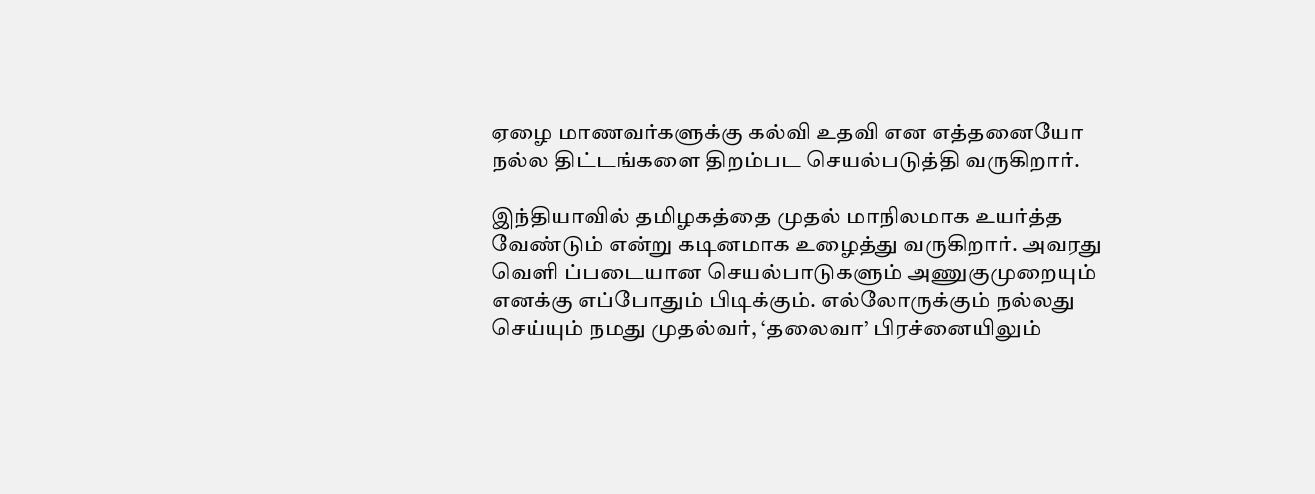ஏழை மாணவர்களுக்கு கல்வி உதவி என எத்தனையோ நல்ல திட்டங்களை திறம்பட செயல்படுத்தி வருகிறார்.

இந்தியாவில் தமிழகத்தை முதல் மாநிலமாக உயர்த்த வேண்டும் என்று கடினமாக உழைத்து வருகிறார். அவரது வெளி ப்படையான செயல்பாடுகளும் அணுகுமுறையும் எனக்கு எப்போதும் பிடிக்கும். எல்லோருக்கும் நல்லது செய்யும் நமது முதல்வர், ‘தலைவா’ பிரச்னையிலும்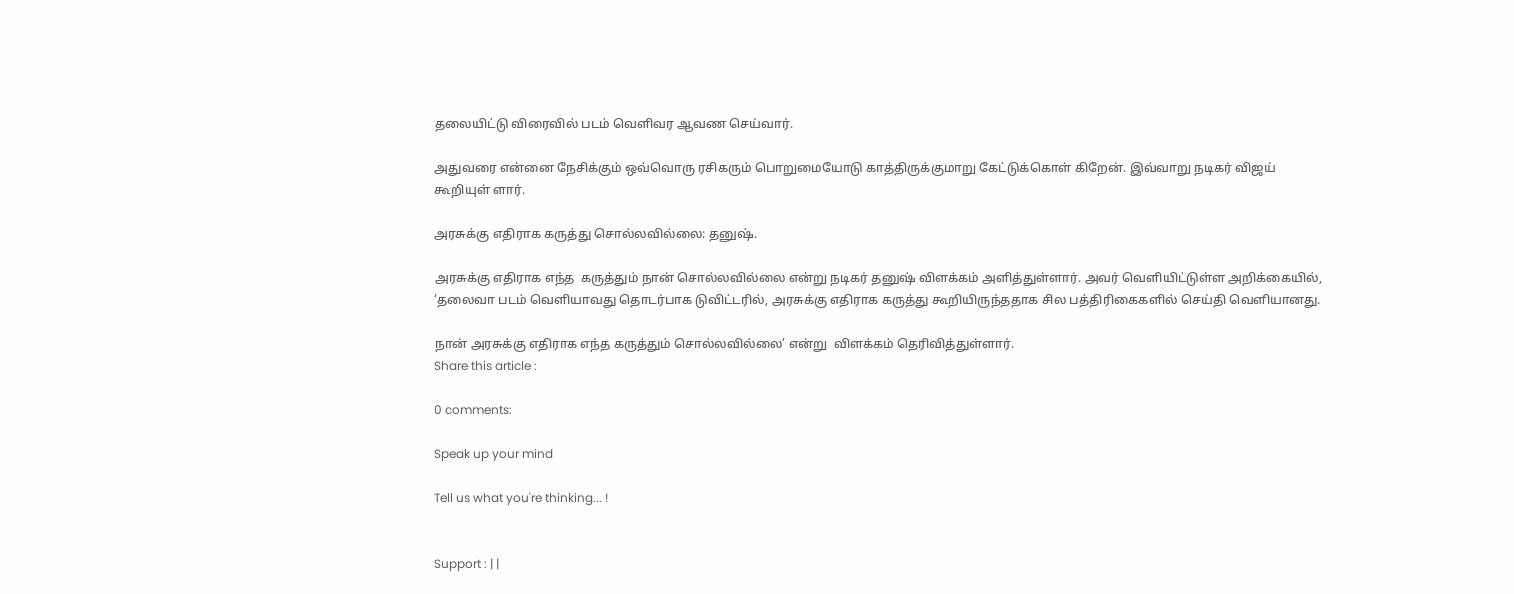தலையிட்டு விரைவில் படம் வெளிவர ஆவண செய்வார்.

அதுவரை என்னை நேசிக்கும் ஒவ்வொரு ரசிகரும் பொறுமையோடு காத்திருக்குமாறு கேட்டுக்கொள் கிறேன். இவ்வாறு நடிகர் விஜய் கூறியுள் ளார்.

அரசுக்கு எதிராக கருத்து சொல்லவில்லை: தனுஷ்.

அரசுக்கு எதிராக எந்த  கருத்தும் நான் சொல்லவில்லை என்று நடிகர் தனுஷ் விளக்கம் அளித்துள்ளார். அவர் வெளியிட்டுள்ள அறிக்கையில், ‘தலைவா படம் வெளியாவது தொடர்பாக டுவிட்டரில், அரசுக்கு எதிராக கருத்து கூறியிருந்ததாக சில பத்திரிகைகளில் செய்தி வெளியானது.

நான் அரசுக்கு எதிராக எந்த கருத்தும் சொல்லவில்லை’ என்று  விளக்கம் தெரிவித்துள்ளார்.
Share this article :

0 comments:

Speak up your mind

Tell us what you're thinking... !


Support : | |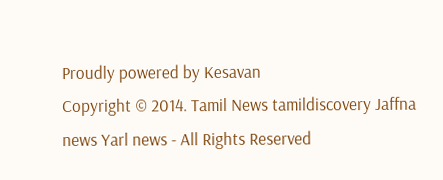Proudly powered by Kesavan
Copyright © 2014. Tamil News tamildiscovery Jaffna news Yarl news - All Rights Reserved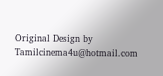Original Design by Tamilcinema4u@hotmail.com